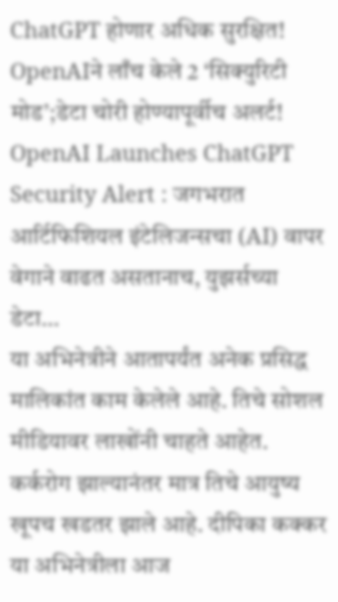ChatGPT होणार अधिक सुरक्षित! OpenAIने लाँच केले 2 ‘सिक्युरिटी मोड’;डेटा चोरी होण्यापूर्वीच अलर्ट!
OpenAI Launches ChatGPT Security Alert : जगभरात आर्टिफिशियल इंटेलिजन्सचा (AI) वापर वेगाने वाढत असतानाच, युझर्सच्या डेटा…
या अभिनेत्रीने आतापर्यंत अनेक प्रसिद्ध मालिकांत काम केलेले आहे. तिचे सोशल मीडियावर लाखोंनी चाहते आहेत. कर्करोग झाल्यानंतर मात्र तिचे आयुष्य खूपच खडतर झाले आहे. दीपिका कक्कर या अभिनेत्रीला आज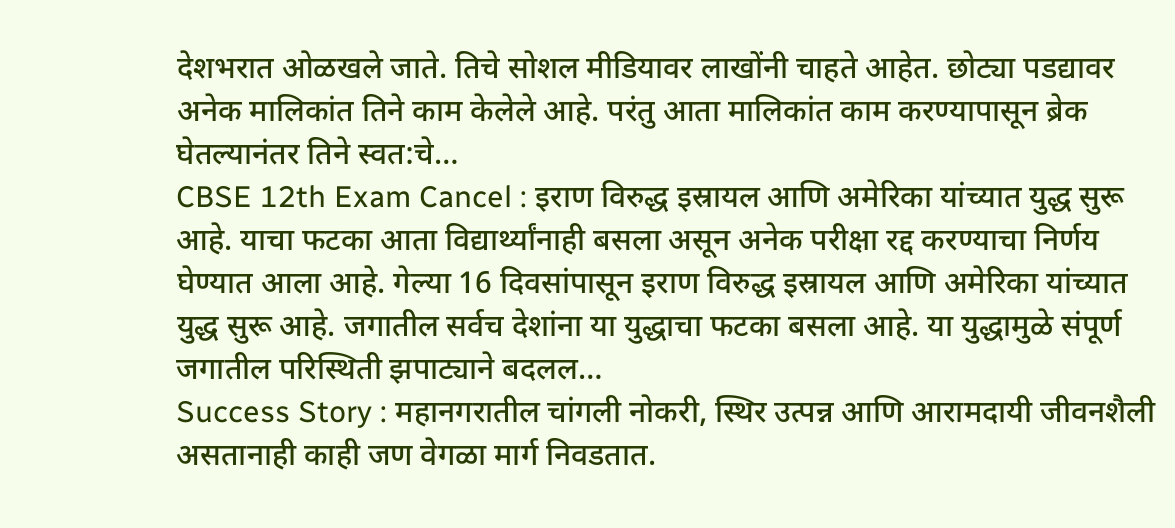देशभरात ओळखले जाते. तिचे सोशल मीडियावर लाखोंनी चाहते आहेत. छोट्या पडद्यावर अनेक मालिकांत तिने काम केलेले आहे. परंतु आता मालिकांत काम करण्यापासून ब्रेक घेतल्यानंतर तिने स्वत:चे…
CBSE 12th Exam Cancel : इराण विरुद्ध इस्रायल आणि अमेरिका यांच्यात युद्ध सुरू आहे. याचा फटका आता विद्यार्थ्यांनाही बसला असून अनेक परीक्षा रद्द करण्याचा निर्णय घेण्यात आला आहे. गेल्या 16 दिवसांपासून इराण विरुद्ध इस्रायल आणि अमेरिका यांच्यात युद्ध सुरू आहे. जगातील सर्वच देशांना या युद्धाचा फटका बसला आहे. या युद्धामुळे संपूर्ण जगातील परिस्थिती झपाट्याने बदलल…
Success Story : महानगरातील चांगली नोकरी, स्थिर उत्पन्न आणि आरामदायी जीवनशैली असतानाही काही जण वेगळा मार्ग निवडतात.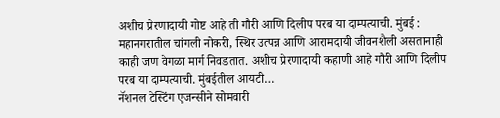अशीच प्रेरणादायी गोष्ट आहे ती गौरी आणि दिलीप परब या दाम्पत्याची. मुंबई : महानगरातील चांगली नोकरी, स्थिर उत्पन्न आणि आरामदायी जीवनशैली असतानाही काही जण वेगळा मार्ग निवडतात. अशीच प्रेरणादायी कहाणी आहे गौरी आणि दिलीप परब या दाम्पत्याची. मुंबईतील आयटी…
नॅशनल टेस्टिंग एजन्सीने सोमवारी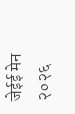जेईई मेन २०२६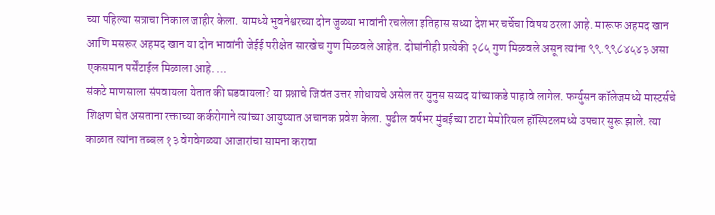च्या पहिल्या सत्राचा निकाल जाहीर केला. यामध्ये भुवनेश्वरच्या दोन जुळ्या भावांनी रचलेला इतिहास सध्या देशभर चर्चेचा विषय ठरला आहे. मारूफ अहमद खान आणि मसरूर अहमद खान या दोन भावांनी जेईई परीक्षेत सारखेच गुण मिळवले आहेत. दोघांनीही प्रत्येकी २८५ गुण मिळवले असून त्यांना ९९.९९८४५४३ असा एकसमान पर्सेंटाईल मिळाला आहे. …
संकटे माणसाला संपवायला येतात की घडवायला? या प्रश्नाचे जिवंत उत्तर शोधायचे असेल तर युनुस सय्यद यांच्याकडे पाहावे लागेल. फर्ग्युसन कॉलेजमध्ये मास्टर्सचे शिक्षण घेत असताना रक्ताच्या कर्करोगाने त्यांच्या आयुष्यात अचानक प्रवेश केला. पुढील वर्षभर मुंबईच्या टाटा मेमोरियल हॉस्पिटलमध्ये उपचार सुरू झाले. त्या काळात त्यांना तब्बल १३ वेगवेगळ्या आजारांचा सामना करावा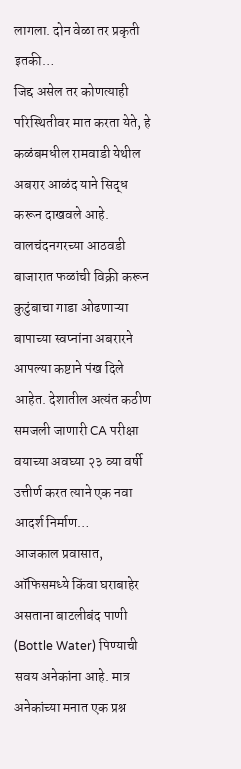लागला. दोन वेळा तर प्रकृती इतकी…
जिद्द असेल तर कोणत्याही परिस्थितीवर मात करता येते, हे कळंबमधील रामवाडी येथील अबरार आळंद याने सिद्ध करून दाखवले आहे. वालचंदनगरच्या आठवडी बाजारात फळांची विक्री करून कुटुंबाचा गाडा ओढणाऱ्या बापाच्या स्वप्नांना अबरारने आपल्या कष्टाने पंख दिले आहेत. देशातील अत्यंत कठीण समजली जाणारी CA परीक्षा वयाच्या अवघ्या २३ व्या वर्षी उत्तीर्ण करत त्याने एक नवा आदर्श निर्माण…
आजकाल प्रवासात, ऑफिसमध्ये किंवा घराबाहेर असताना बाटलीबंद पाणी (Bottle Water) पिण्याची सवय अनेकांना आहे. मात्र अनेकांच्या मनात एक प्रश्न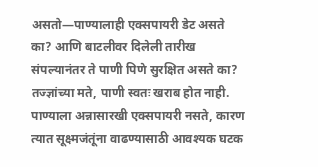असतो—पाण्यालाही एक्सपायरी डेट असते का? आणि बाटलीवर दिलेली तारीख संपल्यानंतर ते पाणी पिणे सुरक्षित असते का? तज्ज्ञांच्या मते, पाणी स्वतः खराब होत नाही. पाण्याला अन्नासारखी एक्सपायरी नसते, कारण त्यात सूक्ष्मजंतूंना वाढण्यासाठी आवश्यक घटक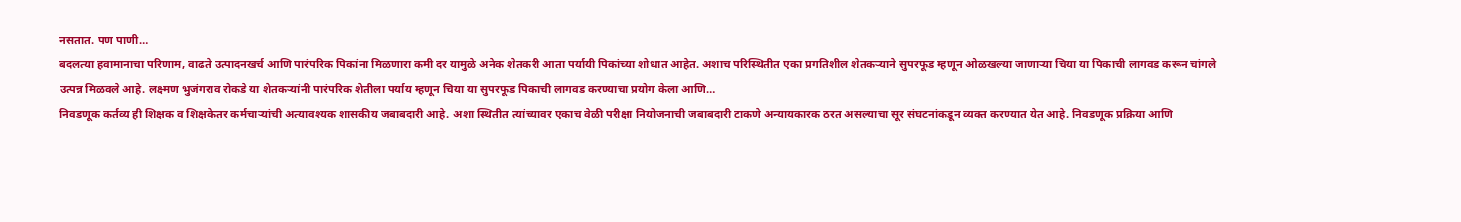नसतात. पण पाणी…
बदलत्या हवामानाचा परिणाम, वाढते उत्पादनखर्च आणि पारंपरिक पिकांना मिळणारा कमी दर यामुळे अनेक शेतकरी आता पर्यायी पिकांच्या शोधात आहेत. अशाच परिस्थितीत एका प्रगतिशील शेतकऱ्याने सुपरफूड म्हणून ओळखल्या जाणाऱ्या चिया या पिकाची लागवड करून चांगले उत्पन्न मिळवले आहे. लक्ष्मण भुजंगराव रोकडे या शेतकऱ्यांनी पारंपरिक शेतीला पर्याय म्हणून चिया या सुपरफूड पिकाची लागवड करण्याचा प्रयोग केला आणि…
निवडणूक कर्तव्य ही शिक्षक व शिक्षकेतर कर्मचाऱ्यांची अत्यावश्यक शासकीय जबाबदारी आहे. अशा स्थितीत त्यांच्यावर एकाच वेळी परीक्षा नियोजनाची जबाबदारी टाकणे अन्यायकारक ठरत असल्याचा सूर संघटनांकडून व्यक्त करण्यात येत आहे. निवडणूक प्रक्रिया आणि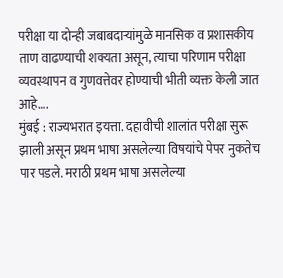परीक्षा या दोन्ही जबाबदाऱ्यांमुळे मानसिक व प्रशासकीय ताण वाढण्याची शक्यता असून, त्याचा परिणाम परीक्षा व्यवस्थापन व गुणवत्तेवर होण्याची भीती व्यक्त केली जात आहे….
मुंबई : राज्यभरात इयत्ता. दहावीची शालांत परीक्षा सुरू झाली असून प्रथम भाषा असलेल्या विषयांचे पेपर नुकतेच पार पडले. मराठी प्रथम भाषा असलेल्या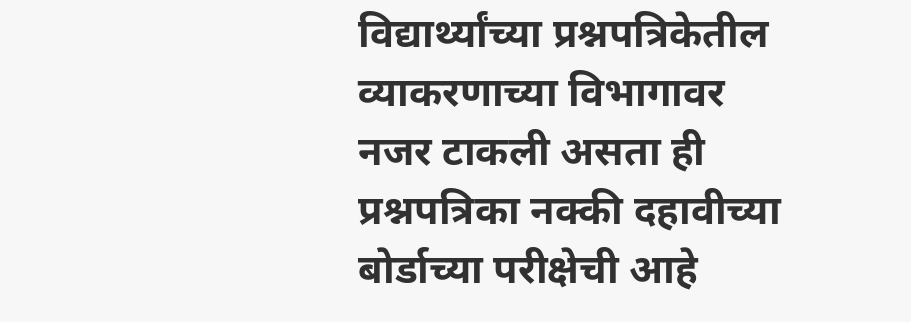विद्यार्थ्यांच्या प्रश्नपत्रिकेतील व्याकरणाच्या विभागावर नजर टाकली असता ही प्रश्नपत्रिका नक्की दहावीच्या बोर्डाच्या परीक्षेची आहे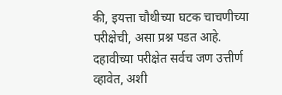की, इयत्ता चौथीच्या घटक चाचणीच्या परीक्षेची, असा प्रश्न पडत आहे. दहावीच्या परीक्षेत सर्वच जण उत्तीर्ण व्हावेत, अशी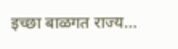इच्छा बाळगत राज्य…